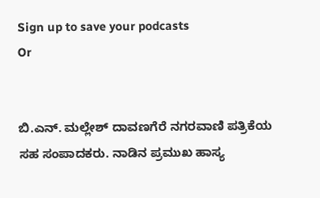Sign up to save your podcasts
Or


ಬಿ.ಎನ್. ಮಲ್ಲೇಶ್ ದಾವಣಗೆರೆ ನಗರವಾಣಿ ಪತ್ರಿಕೆಯ ಸಹ ಸಂಪಾದಕರು. ನಾಡಿನ ಪ್ರಮುಖ ಹಾಸ್ಯ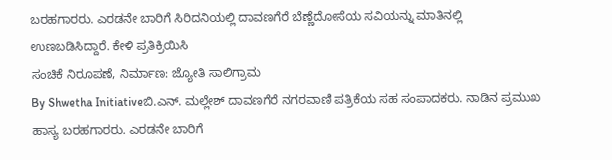ಬರಹಗಾರರು. ಎರಡನೇ ಬಾರಿಗೆ ಸಿರಿದನಿಯಲ್ಲಿ ದಾವಣಗೆರೆ ಬೆಣ್ಣೆದೋಸೆಯ ಸವಿಯನ್ನು ಮಾತಿನಲ್ಲಿ ಉಣಬಡಿಸಿದ್ದಾರೆ. ಕೇಳಿ ಪ್ರತಿಕ್ರಿಯಿಸಿ
ಸಂಚಿಕೆ ನಿರೂಪಣೆ, ನಿರ್ಮಾಣ: ಜ್ಯೋತಿ ಸಾಲಿಗ್ರಾಮ
By Shwetha Initiativeಬಿ.ಎನ್. ಮಲ್ಲೇಶ್ ದಾವಣಗೆರೆ ನಗರವಾಣಿ ಪತ್ರಿಕೆಯ ಸಹ ಸಂಪಾದಕರು. ನಾಡಿನ ಪ್ರಮುಖ ಹಾಸ್ಯ ಬರಹಗಾರರು. ಎರಡನೇ ಬಾರಿಗೆ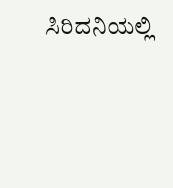ಸಿರಿದನಿಯಲ್ಲಿ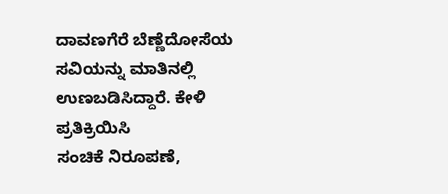ದಾವಣಗೆರೆ ಬೆಣ್ಣೆದೋಸೆಯ ಸವಿಯನ್ನು ಮಾತಿನಲ್ಲಿ ಉಣಬಡಿಸಿದ್ದಾರೆ. ಕೇಳಿ ಪ್ರತಿಕ್ರಿಯಿಸಿ
ಸಂಚಿಕೆ ನಿರೂಪಣೆ,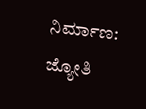ನಿರ್ಮಾಣ: ಜ್ಯೋತಿ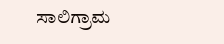ಸಾಲಿಗ್ರಾಮ